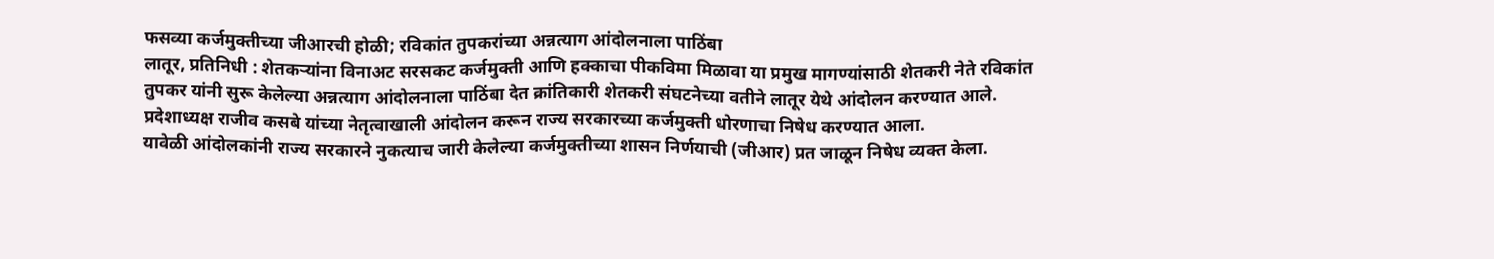फसव्या कर्जमुक्तीच्या जीआरची होळी; रविकांत तुपकरांच्या अन्नत्याग आंदोलनाला पाठिंबा
लातूर, प्रतिनिधी : शेतकऱ्यांना विनाअट सरसकट कर्जमुक्ती आणि हक्काचा पीकविमा मिळावा या प्रमुख मागण्यांसाठी शेतकरी नेते रविकांत तुपकर यांनी सुरू केलेल्या अन्नत्याग आंदोलनाला पाठिंबा देत क्रांतिकारी शेतकरी संघटनेच्या वतीने लातूर येथे आंदोलन करण्यात आले. प्रदेशाध्यक्ष राजीव कसबे यांच्या नेतृत्वाखाली आंदोलन करून राज्य सरकारच्या कर्जमुक्ती धोरणाचा निषेध करण्यात आला.
यावेळी आंदोलकांनी राज्य सरकारने नुकत्याच जारी केलेल्या कर्जमुक्तीच्या शासन निर्णयाची (जीआर) प्रत जाळून निषेध व्यक्त केला.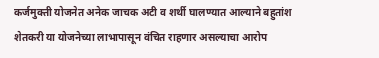कर्जमुक्ती योजनेत अनेक जाचक अटी व शर्थी घालण्यात आल्याने बहुतांश शेतकरी या योजनेच्या लाभापासून वंचित राहणार असल्याचा आरोप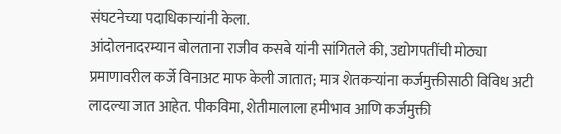संघटनेच्या पदाधिकाऱ्यांनी केला.
आंदोलनादरम्यान बोलताना राजीव कसबे यांनी सांगितले की, उद्योगपतींची मोठ्या प्रमाणावरील कर्जे विनाअट माफ केली जातात; मात्र शेतकऱ्यांना कर्जमुक्तीसाठी विविध अटी लादल्या जात आहेत. पीकविमा, शेतीमालाला हमीभाव आणि कर्जमुक्ती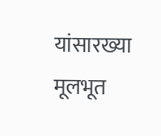यांसारख्या मूलभूत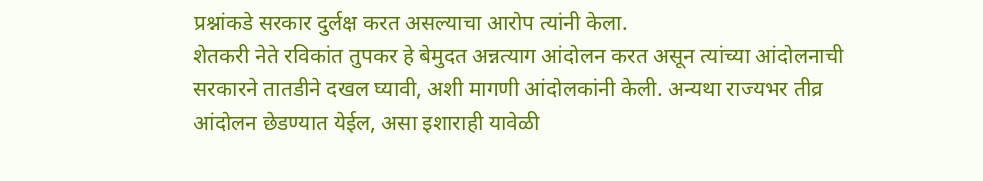प्रश्नांकडे सरकार दुर्लक्ष करत असल्याचा आरोप त्यांनी केला.
शेतकरी नेते रविकांत तुपकर हे बेमुदत अन्नत्याग आंदोलन करत असून त्यांच्या आंदोलनाची सरकारने तातडीने दखल घ्यावी, अशी मागणी आंदोलकांनी केली. अन्यथा राज्यभर तीव्र आंदोलन छेडण्यात येईल, असा इशाराही यावेळी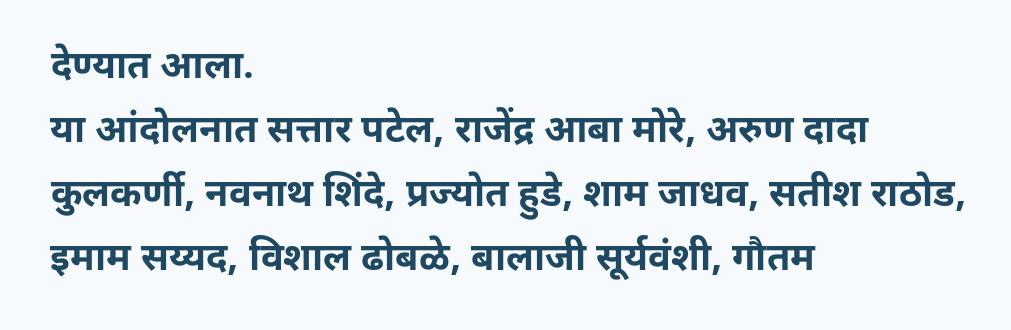देण्यात आला.
या आंदोलनात सत्तार पटेल, राजेंद्र आबा मोरे, अरुण दादा कुलकर्णी, नवनाथ शिंदे, प्रज्योत हुडे, शाम जाधव, सतीश राठोड, इमाम सय्यद, विशाल ढोबळे, बालाजी सूर्यवंशी, गौतम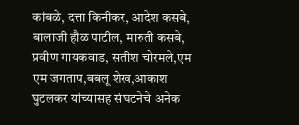कांबळे, दत्ता किनीकर, आदेश कसबे, बालाजी हौळ पाटील, मारुती कसबे, प्रवीण गायकवाड, सतीश चोरमले,एम एम जगताप,बबलू शेख,आकाश घुटलकर यांच्यासह संघटनेचे अनेक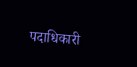पदाधिकारी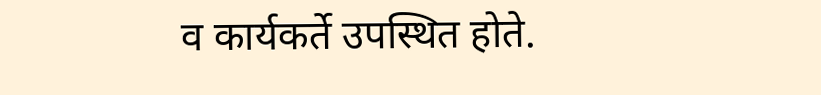व कार्यकर्ते उपस्थित होते.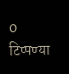0 टिप्पण्या